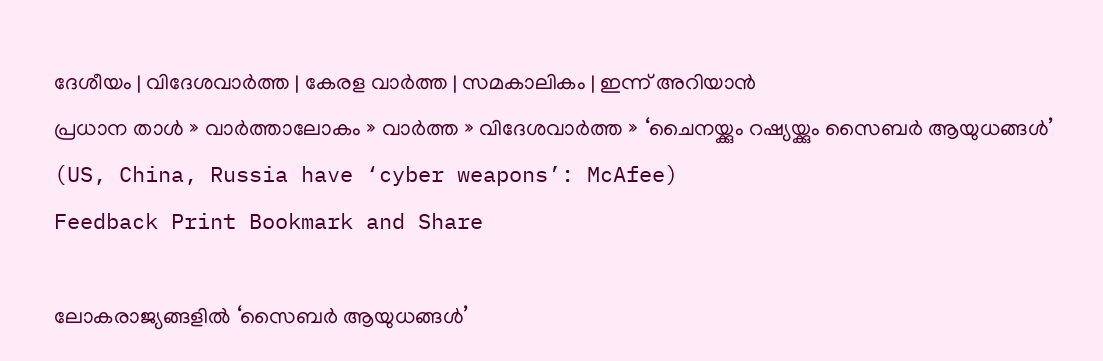ദേശീയം | വിദേശവാര്‍ത്ത | കേരള വാര്‍ത്ത | സമകാലികം | ഇന്ന് അറിയാന്‍
പ്രധാന താള്‍ » വാര്‍ത്താലോകം » വാര്‍ത്ത » വിദേശവാര്‍ത്ത » ‘ചൈനയ്ക്കും റഷ്യയ്ക്കും സൈബര്‍ ആയുധങ്ങള്‍’ (US, China, Russia have ‘cyber weapons’: McAfee)
Feedback Print Bookmark and Share

ലോകരാജ്യങ്ങളില്‍ ‘സൈബര്‍ ആയുധങ്ങള്‍’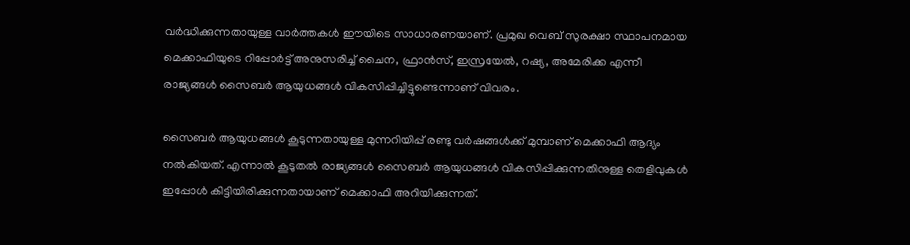വര്‍ദ്ധിക്കുന്നതായുള്ള വാര്‍ത്തകള്‍ ഈയിടെ സാധാരണയാണ്. പ്രമുഖ വെബ് സുരക്ഷാ സ്ഥാപനമായ മെക്കാഫിയുടെ റിപ്പോര്‍ട്ട് അനുസരിച്ച് ചൈന, ഫ്രാന്‍സ്, ഇസ്രയേല്‍, റഷ്യ, അമേരിക്ക എന്നീ രാജ്യങ്ങള്‍ സൈബര്‍ ആയുധങ്ങള്‍ വികസിപ്പിച്ചിട്ടുണ്ടെന്നാണ് വിവരം.

സൈബര്‍ ആയുധങ്ങള്‍ കൂടുന്നതായുള്ള മുന്നറിയിപ്പ് രണ്ടു വര്‍ഷങ്ങള്‍ക്ക് മുമ്പാണ് മെക്കാഫി ആദ്യം നല്‍കിയത്. എന്നാല്‍ കൂടുതല്‍ രാജ്യങ്ങള്‍ സൈബര്‍ ആയുധങ്ങള്‍ വികസിപ്പിക്കുന്നതിനുള്ള തെളിവുകള്‍ ഇപ്പോള്‍ കിട്ടിയിരിക്കുന്നതായാണ് മെക്കാഫി അറിയിക്കുന്നത്.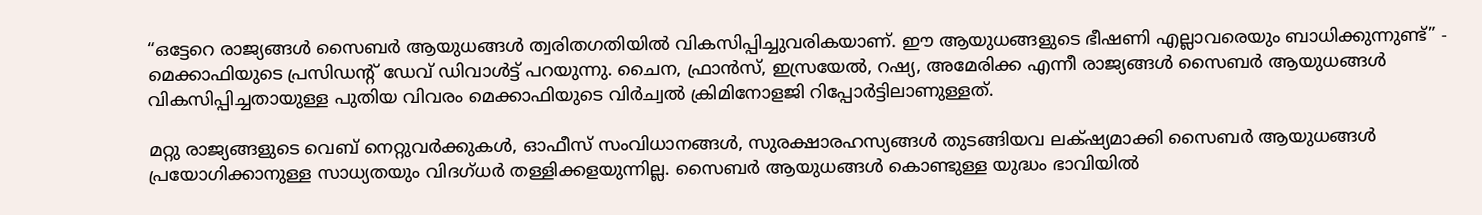“ഒട്ടേറെ രാജ്യങ്ങള്‍ സൈബര്‍ ആയുധങ്ങള്‍ ത്വരിതഗതിയില്‍ വികസിപ്പിച്ചുവരികയാണ്. ഈ ആയുധങ്ങളുടെ ഭീഷണി എല്ലാവരെയും ബാധിക്കുന്നുണ്ട്” - മെക്കാഫിയുടെ പ്രസിഡന്‍റ്‌ ഡേവ് ഡിവാള്‍ട്ട് പറയുന്നു. ചൈന, ഫ്രാന്‍സ്, ഇസ്രയേല്‍, റഷ്യ, അമേരിക്ക എന്നീ രാജ്യങ്ങള്‍ സൈബര്‍ ആയുധങ്ങള്‍ വികസിപ്പിച്ചതായുള്ള പുതിയ വിവരം മെക്കാഫിയുടെ വിര്‍ച്വല്‍ ക്രിമിനോളജി റിപ്പോര്‍ട്ടിലാണുള്ളത്.

മറ്റു രാജ്യങ്ങളുടെ വെബ് നെറ്റുവര്‍ക്കുകള്‍, ഓഫീസ് സംവിധാനങ്ങള്‍, സുരക്ഷാരഹസ്യങ്ങള്‍ തുടങ്ങിയവ ലക്‍ഷ്യമാക്കി സൈബര്‍ ആയുധങ്ങള്‍ പ്രയോഗിക്കാനുള്ള സാധ്യതയും വിദഗ്ധര്‍ തള്ളിക്കളയുന്നില്ല. സൈബര്‍ ആയുധങ്ങള്‍ കൊണ്ടുള്ള യുദ്ധം ഭാവിയില്‍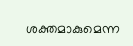ശക്തമാകുമെന്ന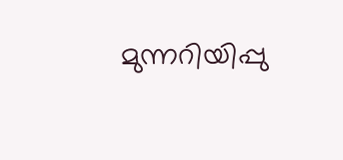മുന്നറിയിപ്പു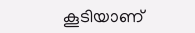കൂടിയാണ്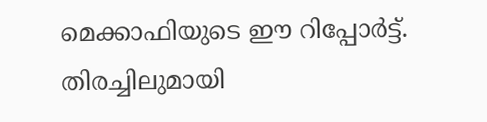മെക്കാഫിയുടെ ഈ റിപ്പോര്‍ട്ട്.
തിരച്ചിലുമായി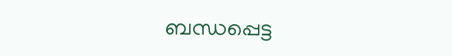ബന്ധപ്പെട്ട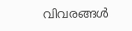വിവരങ്ങള്‍